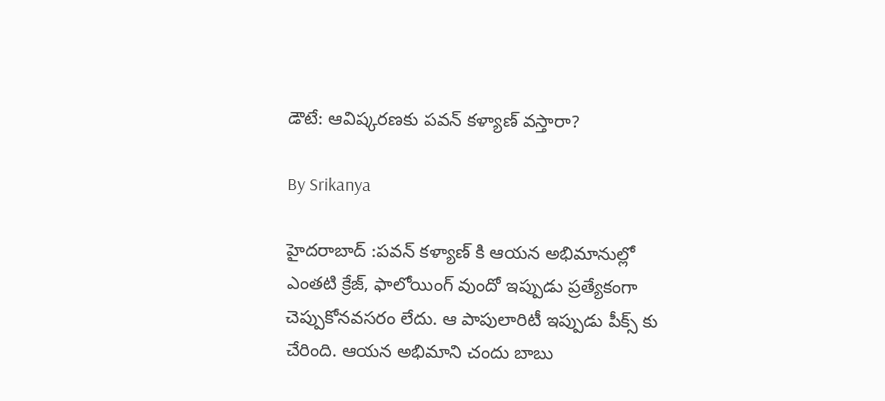డౌటే: ఆవిష్కరణకు పవన్ కళ్యాణ్ వస్తారా?

By Srikanya

హైదరాబాద్ :పవన్ కళ్యాణ్ కి ఆయన అభిమానుల్లో ఎంతటి క్రేజ్, ఫాలోయింగ్ వుందో ఇప్పుడు ప్రత్యేకంగా చెప్పుకోనవసరం లేదు. ఆ పాపులారిటీ ఇప్పుడు పీక్స్ కు చేరింది. ఆయన అభిమాని చందు బాబు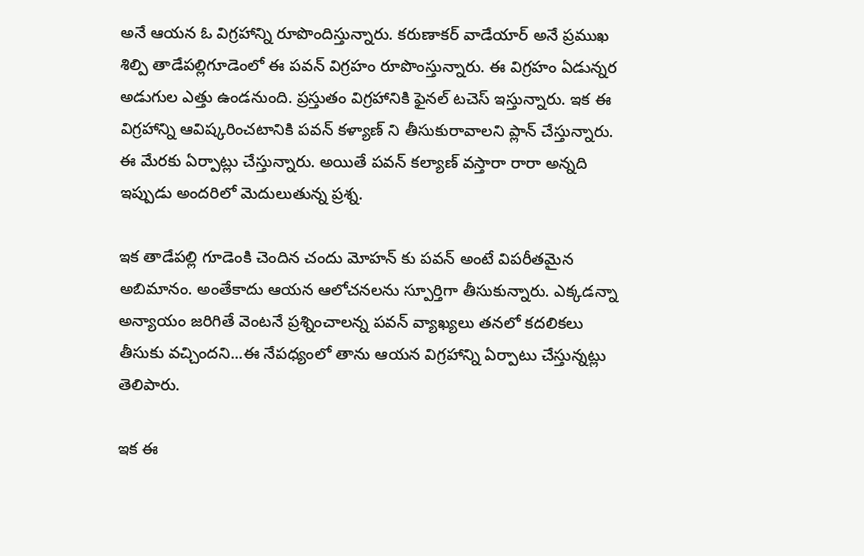అనే ఆయన ఓ విగ్రహాన్ని రూపొందిస్తున్నారు. కరుణాకర్ వాడేయార్ అనే ప్రముఖ శిల్పి తాడేపల్లిగూడెంలో ఈ పవన్ విగ్రహం రూపొంస్తున్నారు. ఈ విగ్రహం ఏడున్నర అడుగుల ఎత్తు ఉండనుంది. ప్రస్తుతం విగ్రహానికి ఫైనల్ టచెస్ ఇస్తున్నారు. ఇక ఈ విగ్రహాన్ని ఆవిష్కరించటానికి పవన్ కళ్యాణ్ ని తీసుకురావాలని ప్లాన్ చేస్తున్నారు. ఈ మేరకు ఏర్పాట్లు చేస్తున్నారు. అయితే పవన్ కల్యాణ్ వస్తారా రారా అన్నది ఇప్పుడు అందరిలో మెదులుతున్న ప్రశ్న.

ఇక తాడేపల్లి గూడెంకి చెందిన చందు మోహన్ కు పవన్ అంటే విపరీతమైన అబిమానం. అంతేకాదు ఆయన ఆలోచనలను స్పూర్తిగా తీసుకున్నారు. ఎక్కడన్నా అన్యాయం జరిగితే వెంటనే ప్రశ్నించాలన్న పవన్ వ్యాఖ్యలు తనలో కదలికలు తీసుకు వచ్చిందని...ఈ నేపధ్యంలో తాను ఆయన విగ్రహాన్ని ఏర్పాటు చేస్తున్నట్లు తెలిపారు.

ఇక ఈ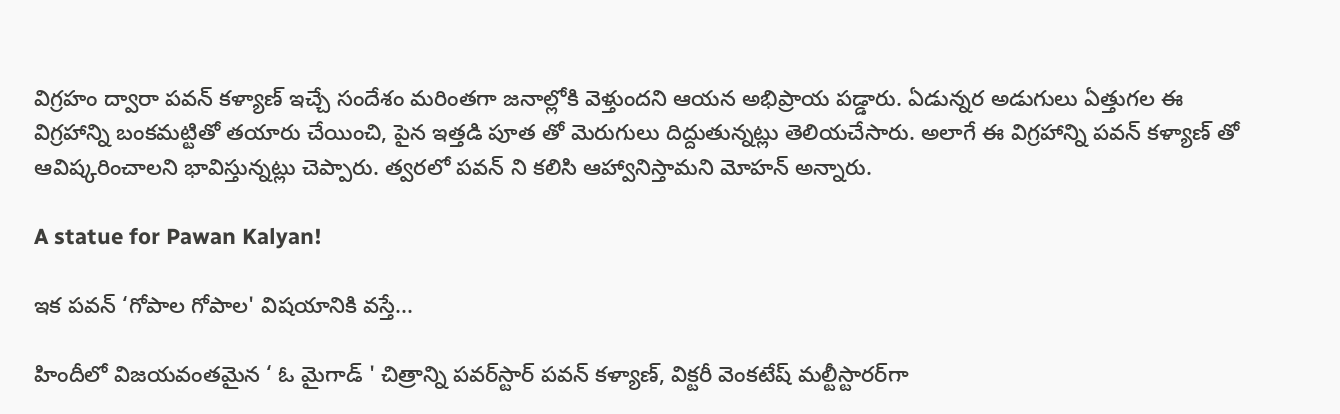విగ్రహం ద్వారా పవన్ కళ్యాణ్ ఇచ్చే సందేశం మరింతగా జనాల్లోకి వెళ్తుందని ఆయన అభిప్రాయ పడ్డారు. ఏడున్నర అడుగులు ఏత్తుగల ఈ విగ్రహాన్ని బంకమట్టితో తయారు చేయించి, పైన ఇత్తడి పూత తో మెరుగులు దిద్దుతున్నట్లు తెలియచేసారు. అలాగే ఈ విగ్రహాన్ని పవన్ కళ్యాణ్ తో ఆవిష్కరించాలని భావిస్తున్నట్లు చెప్పారు. త్వరలో పవన్ ని కలిసి ఆహ్వానిస్తామని మోహన్ అన్నారు.

A statue for Pawan Kalyan!

ఇక పవన్ ‘గోపాల గోపాల' విషయానికి వస్తే...

హిందీలో విజయవంతమైన ‘ ఓ మైగాడ్‌ ' చిత్రాన్ని పవర్‌స్టార్‌ పవన్‌ కళ్యాణ్‌, విక్టరీ వెంకటేష్‌ మల్టీస్టారర్‌గా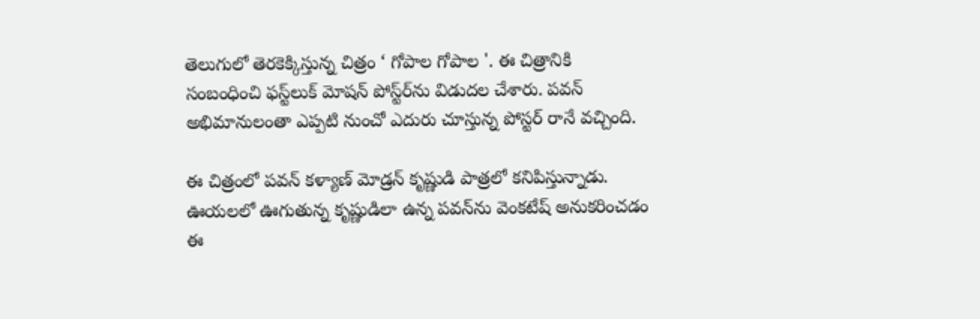తెలుగులో తెరకెక్కిస్తున్న చిత్రం ‘ గోపాల గోపాల '. ఈ చిత్రానికి సంబంధించి ఫస్ట్‌లుక్‌ మోషన్‌ పోస్ట్‌ర్‌ను విడుదల చేశారు. పవన్‌ అభిమానులంతా ఎప్పటి నుంచో ఎదురు చూస్తున్న పోస్టర్‌ రానే వచ్చింది.

ఈ చిత్రంలో పవన్‌ కళ్యాణ్‌ మోడ్రన్‌ కృష్ణుడి పాత్రలో కనిపిస్తున్నాడు. ఊయలలో ఊగుతున్న కృష్ణుడిలా ఉన్న పవన్‌ను వెంకటేష్‌ అనుకరించడం ఈ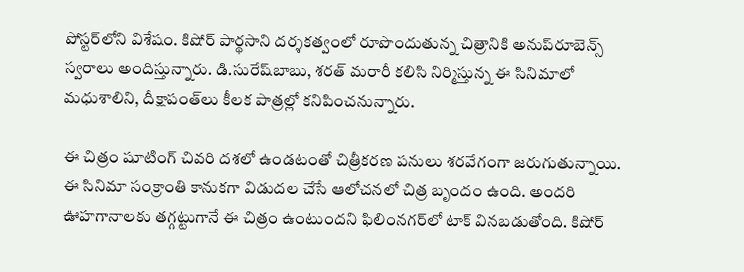పోస్టర్‌లోని విశేషం. కిషోర్‌ పార్థసాని దర్శకత్వంలో రూపొందుతున్న చిత్రానికి అనుప్‌రూబెన్స్‌ స్వరాలు అందిస్తున్నారు. డి.సురేష్‌బాబు, శరత్‌ మరారీ కలిసి నిర్మిస్తున్న ఈ సినిమాలో మధుశాలిని, దీక్షాపంత్‌లు కీలక పాత్రల్లో కనిపించనున్నారు.

ఈ చిత్రం షూటింగ్‌ చివరి దశలో ఉండటంతో చిత్రీకరణ పనులు శరవేగంగా జరుగుతున్నాయి. ఈ సినిమా సంక్రాంతి కానుకగా విడుదల చేసే ఆలోచనలో చిత్ర బృందం ఉంది. అందరి ఊహగానాలకు తగ్గట్టుగానే ఈ చిత్రం ఉంటుందని ఫిలింనగర్‌లో టాక్‌ వినబడుతోంది. కిషోర్‌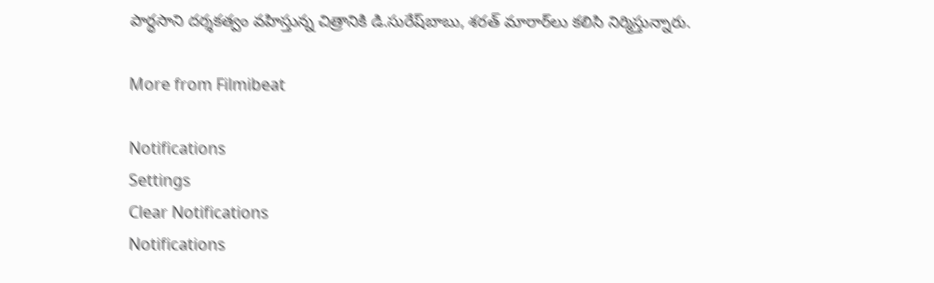పార్ధసాని దర్శకత్వం వహిస్తున్న చిత్రానికి డి.సురేష్‌బాబు, శరత్‌ మారార్‌లు కలిసి నిర్మిస్తున్నారు.

More from Filmibeat

Notifications
Settings
Clear Notifications
Notifications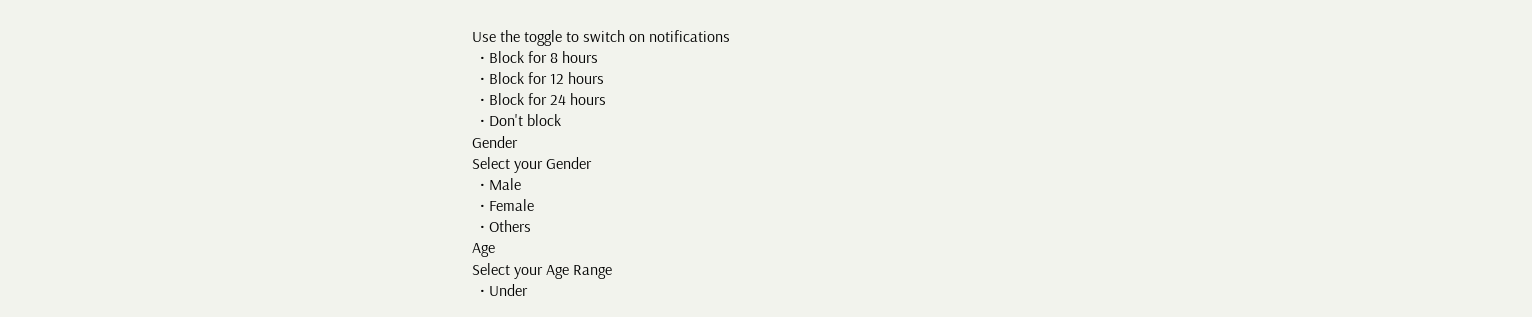Use the toggle to switch on notifications
  • Block for 8 hours
  • Block for 12 hours
  • Block for 24 hours
  • Don't block
Gender
Select your Gender
  • Male
  • Female
  • Others
Age
Select your Age Range
  • Under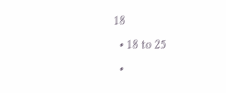18
  • 18 to 25
  •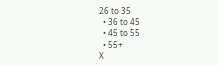26 to 35
  • 36 to 45
  • 45 to 55
  • 55+
X